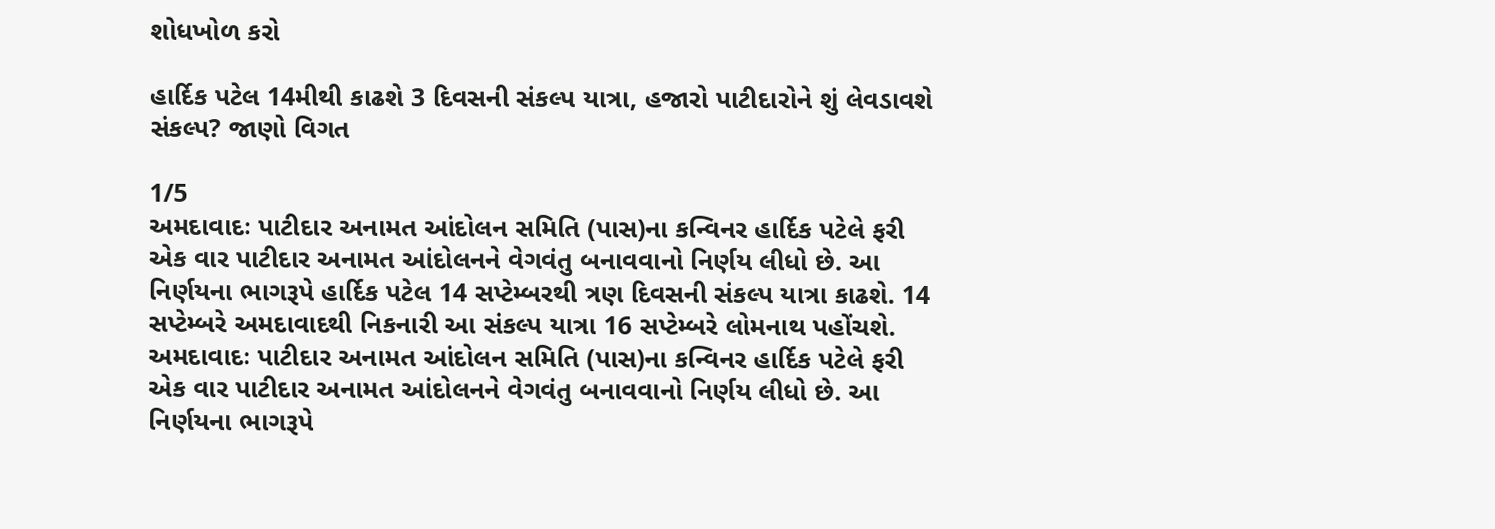શોધખોળ કરો

હાર્દિક પટેલ 14મીથી કાઢશે 3 દિવસની સંકલ્પ યાત્રા, હજારો પાટીદારોને શું લેવડાવશે સંકલ્પ? જાણો વિગત

1/5
અમદાવાદઃ પાટીદાર અનામત આંદોલન સમિતિ (પાસ)ના કન્વિનર હાર્દિક પટેલે ફરી એક વાર પાટીદાર અનામત આંદોલનને વેગવંતુ બનાવવાનો નિર્ણય લીધો છે. આ નિર્ણયના ભાગરૂપે હાર્દિક પટેલ 14 સપ્ટેમ્બરથી ત્રણ દિવસની સંકલ્પ યાત્રા કાઢશે. 14 સપ્ટેમ્બરે અમદાવાદથી નિકનારી આ સંકલ્પ યાત્રા 16 સપ્ટેમ્બરે લોમનાથ પહોંચશે.
અમદાવાદઃ પાટીદાર અનામત આંદોલન સમિતિ (પાસ)ના કન્વિનર હાર્દિક પટેલે ફરી એક વાર પાટીદાર અનામત આંદોલનને વેગવંતુ બનાવવાનો નિર્ણય લીધો છે. આ નિર્ણયના ભાગરૂપે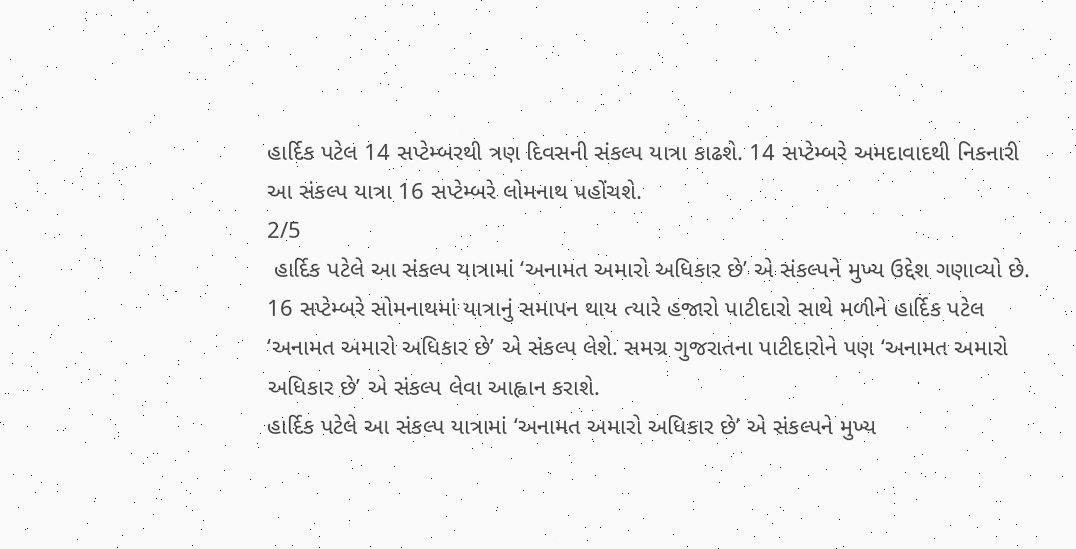હાર્દિક પટેલ 14 સપ્ટેમ્બરથી ત્રણ દિવસની સંકલ્પ યાત્રા કાઢશે. 14 સપ્ટેમ્બરે અમદાવાદથી નિકનારી આ સંકલ્પ યાત્રા 16 સપ્ટેમ્બરે લોમનાથ પહોંચશે.
2/5
 હાર્દિક પટેલે આ સંકલ્પ યાત્રામાં ‘અનામત અમારો અધિકાર છે’ એ સંકલ્પને મુખ્ય ઉદ્દેશ ગણાવ્યો છે. 16 સપ્ટેમ્બરે સોમનાથમાં યાત્રાનું સમાપન થાય ત્યારે હજારો પાટીદારો સાથે મળીને હાર્દિક પટેલ ‘અનામત અમારો અધિકાર છે’ એ સંકલ્પ લેશે. સમગ્ર ગુજરાતના પાટીદારોને પણ ‘અનામત અમારો અધિકાર છે’ એ સંકલ્પ લેવા આહ્વાન કરાશે.
હાર્દિક પટેલે આ સંકલ્પ યાત્રામાં ‘અનામત અમારો અધિકાર છે’ એ સંકલ્પને મુખ્ય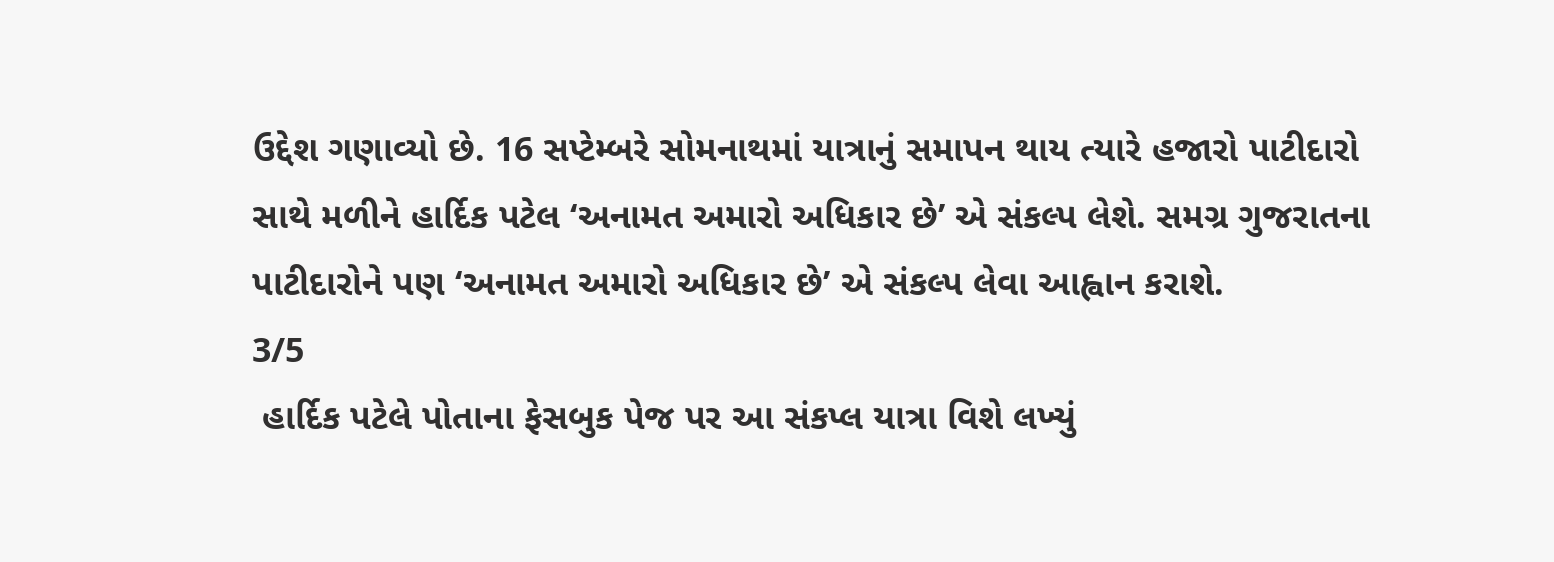ઉદ્દેશ ગણાવ્યો છે. 16 સપ્ટેમ્બરે સોમનાથમાં યાત્રાનું સમાપન થાય ત્યારે હજારો પાટીદારો સાથે મળીને હાર્દિક પટેલ ‘અનામત અમારો અધિકાર છે’ એ સંકલ્પ લેશે. સમગ્ર ગુજરાતના પાટીદારોને પણ ‘અનામત અમારો અધિકાર છે’ એ સંકલ્પ લેવા આહ્વાન કરાશે.
3/5
 હાર્દિક પટેલે પોતાના ફેસબુક પેજ પર આ સંકપ્લ યાત્રા વિશે લખ્યું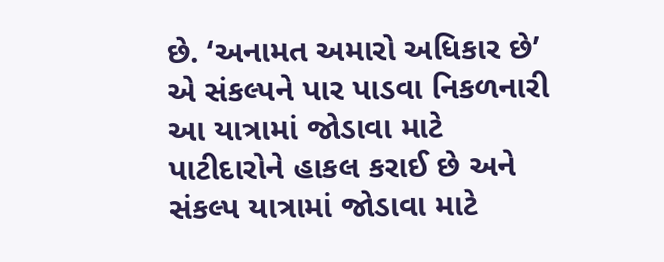છે. ‘અનામત અમારો અધિકાર છે’ એ સંકલ્પને પાર પાડવા નિકળનારી આ યાત્રામાં જોડાવા માટે પાટીદારોને હાકલ કરાઈ છે અને સંકલ્પ યાત્રામાં જોડાવા માટે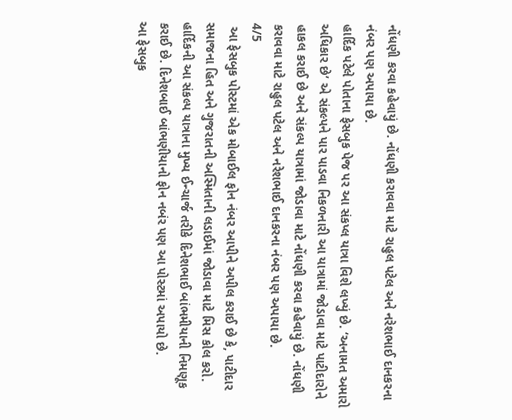નોંધણી કરવા કહેવાયું છે. નોંધણી કરાવવા માટે રાહુલ પટેલ અને નરેશભાઈ દાનકરના નંબર પણ અપાયા છે.
હાર્દિક પટેલે પોતાના ફેસબુક પેજ પર આ સંકપ્લ યાત્રા વિશે લખ્યું છે. ‘અનામત અમારો અધિકાર છે’ એ સંકલ્પને પાર પાડવા નિકળનારી આ યાત્રામાં જોડાવા માટે પાટીદારોને હાકલ કરાઈ છે અને સંકલ્પ યાત્રામાં જોડાવા માટે નોંધણી કરવા કહેવાયું છે. નોંધણી કરાવવા માટે રાહુલ પટેલ અને નરેશભાઈ દાનકરના નંબર પણ અપાયા છે.
4/5
 આ ફેસબુક પોસ્ટમાં એક મોબાઈલ ફોન નંબર આપીને અપીલ કરાઈ છે કે, પાટીદાર સમાજના હિત અને ગુજરાતની અસ્મિતાની લડાઈમાં જોડાવા માટે મિસ કોલ કરો. હાર્દિકની આ સંકલ્પ યાત્રાના મુખ્ય ઈન્ચાર્જ તરીકે દિનેશભાઈ બાંભમીયાની નિમણૂક કરાઈ છે. દિનેશબાઈ બાંભણીયાનો ફોન નબંર પણ આ પોસ્ટમાં અપાયો છે.
આ ફેસબુક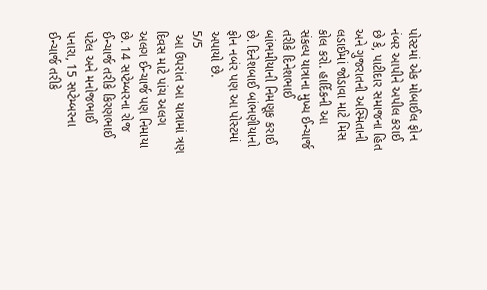પોસ્ટમાં એક મોબાઈલ ફોન નંબર આપીને અપીલ કરાઈ છે કે, પાટીદાર સમાજના હિત અને ગુજરાતની અસ્મિતાની લડાઈમાં જોડાવા માટે મિસ કોલ કરો. હાર્દિકની આ સંકલ્પ યાત્રાના મુખ્ય ઈન્ચાર્જ તરીકે દિનેશભાઈ બાંભમીયાની નિમણૂક કરાઈ છે. દિનેશબાઈ બાંભણીયાનો ફોન નબંર પણ આ પોસ્ટમાં અપાયો છે.
5/5
 આ ઉપરાંત આ યાત્રામાં ત્રણ દિવસ માટે પાંચ અલગ અલગ ઈન્ચાર્જ પણ નિમાયા છે. 14 સપ્ટેમ્બરના રોજ ઈન્ચાર્જ તરીકે કિરણભાઈ પટેલ અને મનોજભાઈ પનારા, 15 સપ્ટેમ્બરના ઈન્ચાર્જ તરીકે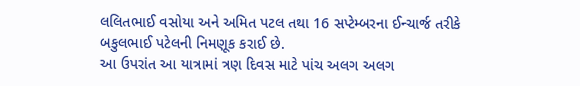લલિતભાઈ વસોયા અને અમિત પટલ તથા 16 સપ્ટેમ્બરના ઈન્ચાર્જ તરીકે બકુલભાઈ પટેલની નિમણૂક કરાઈ છે.
આ ઉપરાંત આ યાત્રામાં ત્રણ દિવસ માટે પાંચ અલગ અલગ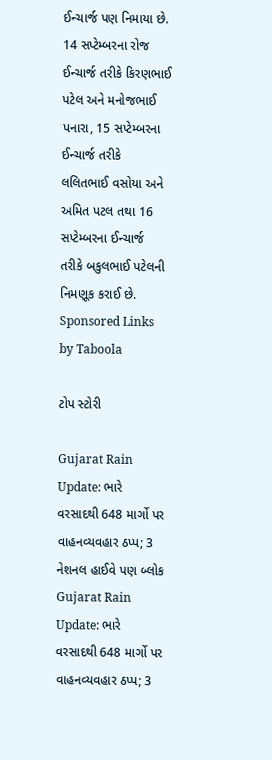ઈન્ચાર્જ પણ નિમાયા છે. 14 સપ્ટેમ્બરના રોજ ઈન્ચાર્જ તરીકે કિરણભાઈ પટેલ અને મનોજભાઈ પનારા, 15 સપ્ટેમ્બરના ઈન્ચાર્જ તરીકે લલિતભાઈ વસોયા અને અમિત પટલ તથા 16 સપ્ટેમ્બરના ઈન્ચાર્જ તરીકે બકુલભાઈ પટેલની નિમણૂક કરાઈ છે.
Sponsored Links by Taboola

ટોપ સ્ટોરી

Gujarat Rain Update: ભારે વરસાદથી 648 માર્ગો પર વાહનવ્યવહાર ઠપ્પ; 3 નેશનલ હાઈવે પણ બ્લોક
Gujarat Rain Update: ભારે વરસાદથી 648 માર્ગો પર વાહનવ્યવહાર ઠપ્પ; 3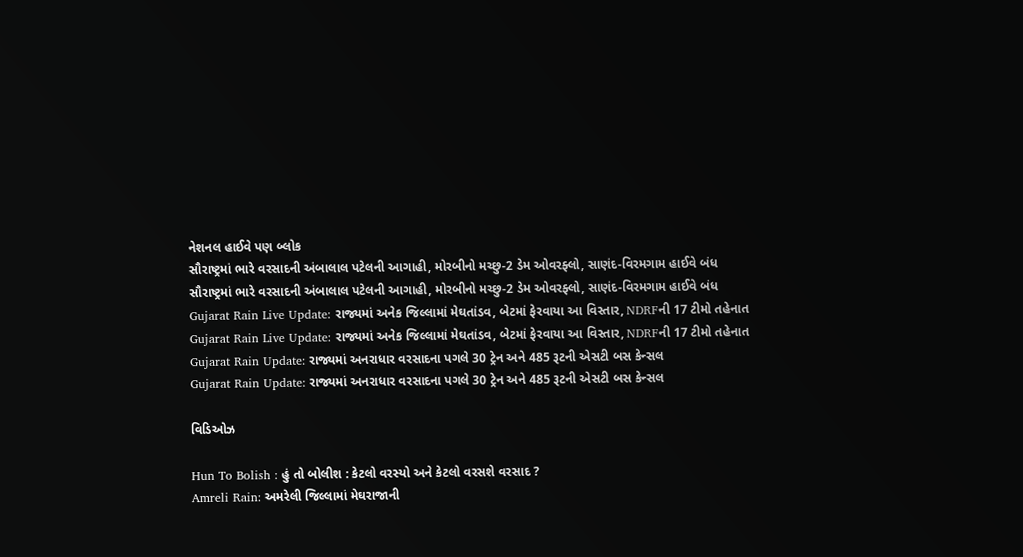નેશનલ હાઈવે પણ બ્લોક
સૌરાષ્ટ્રમાં ભારે વરસાદની અંબાલાલ પટેલની આગાહી, મોરબીનો મચ્છુ-2 ડેમ ઓવરફ્લો, સાણંદ-વિરમગામ હાઈવે બંધ
સૌરાષ્ટ્રમાં ભારે વરસાદની અંબાલાલ પટેલની આગાહી, મોરબીનો મચ્છુ-2 ડેમ ઓવરફ્લો, સાણંદ-વિરમગામ હાઈવે બંધ
Gujarat Rain Live Update: રાજ્યમાં અનેક જિલ્લામાં મેઘતાંડવ, બેટમાં ફેરવાયા આ વિસ્તાર, NDRFની 17 ટીમો તહેનાત
Gujarat Rain Live Update: રાજ્યમાં અનેક જિલ્લામાં મેઘતાંડવ, બેટમાં ફેરવાયા આ વિસ્તાર, NDRFની 17 ટીમો તહેનાત
Gujarat Rain Update: રાજ્યમાં અનરાધાર વરસાદના પગલે 30 ટ્રેન અને 485 રૂટની એસટી બસ કેન્સલ
Gujarat Rain Update: રાજ્યમાં અનરાધાર વરસાદના પગલે 30 ટ્રેન અને 485 રૂટની એસટી બસ કેન્સલ

વિડિઓઝ

Hun To Bolish : હું તો બોલીશ : કેટલો વરસ્યો અને કેટલો વરસશે વરસાદ ?
Amreli Rain: અમરેલી જિલ્લામાં મેઘરાજાની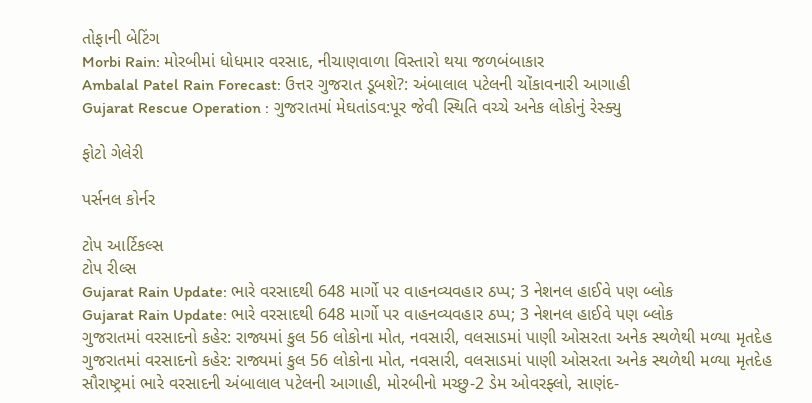તોફાની બેટિંગ
Morbi Rain: મોરબીમાં ધોધમાર વરસાદ, નીચાણવાળા વિસ્તારો થયા જળબંબાકાર
Ambalal Patel Rain Forecast: ઉત્તર ગુજરાત ડૂબશે?: અંબાલાલ પટેલની ચોંકાવનારી આગાહી
Gujarat Rescue Operation : ગુજરાતમાં મેઘતાંડવ:પૂર જેવી સ્થિતિ વચ્ચે અનેક લોકોનું રેસ્ક્યુ

ફોટો ગેલેરી

પર્સનલ કોર્નર

ટોપ આર્ટિકલ્સ
ટોપ રીલ્સ
Gujarat Rain Update: ભારે વરસાદથી 648 માર્ગો પર વાહનવ્યવહાર ઠપ્પ; 3 નેશનલ હાઈવે પણ બ્લોક
Gujarat Rain Update: ભારે વરસાદથી 648 માર્ગો પર વાહનવ્યવહાર ઠપ્પ; 3 નેશનલ હાઈવે પણ બ્લોક
ગુજરાતમાં વરસાદનો કહેર: રાજ્યમાં કુલ 56 લોકોના મોત, નવસારી, વલસાડમાં પાણી ઓસરતા અનેક સ્થળેથી મળ્યા મૃતદેહ
ગુજરાતમાં વરસાદનો કહેર: રાજ્યમાં કુલ 56 લોકોના મોત, નવસારી, વલસાડમાં પાણી ઓસરતા અનેક સ્થળેથી મળ્યા મૃતદેહ
સૌરાષ્ટ્રમાં ભારે વરસાદની અંબાલાલ પટેલની આગાહી, મોરબીનો મચ્છુ-2 ડેમ ઓવરફ્લો, સાણંદ-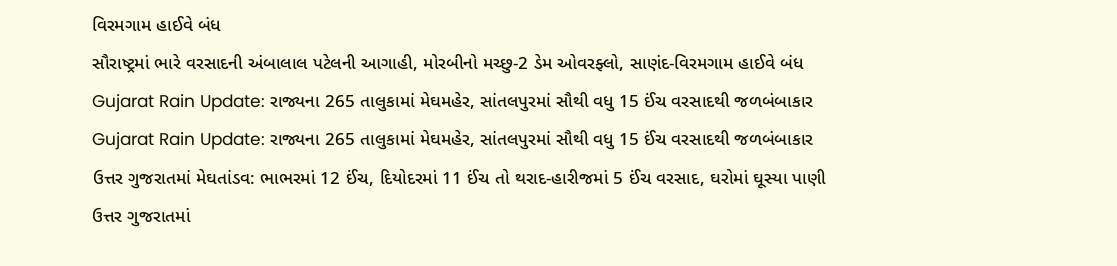વિરમગામ હાઈવે બંધ
સૌરાષ્ટ્રમાં ભારે વરસાદની અંબાલાલ પટેલની આગાહી, મોરબીનો મચ્છુ-2 ડેમ ઓવરફ્લો, સાણંદ-વિરમગામ હાઈવે બંધ
Gujarat Rain Update: રાજ્યના 265 તાલુકામાં મેઘમહેર, સાંતલપુરમાં સૌથી વધુ 15 ઈંચ વરસાદથી જળબંબાકાર
Gujarat Rain Update: રાજ્યના 265 તાલુકામાં મેઘમહેર, સાંતલપુરમાં સૌથી વધુ 15 ઈંચ વરસાદથી જળબંબાકાર
ઉત્તર ગુજરાતમાં મેઘતાંડવ: ભાભરમાં 12 ઈંચ, દિયોદરમાં 11 ઈંચ તો થરાદ-હારીજમાં 5 ઈંચ વરસાદ, ઘરોમાં ઘૂસ્યા પાણી
ઉત્તર ગુજરાતમાં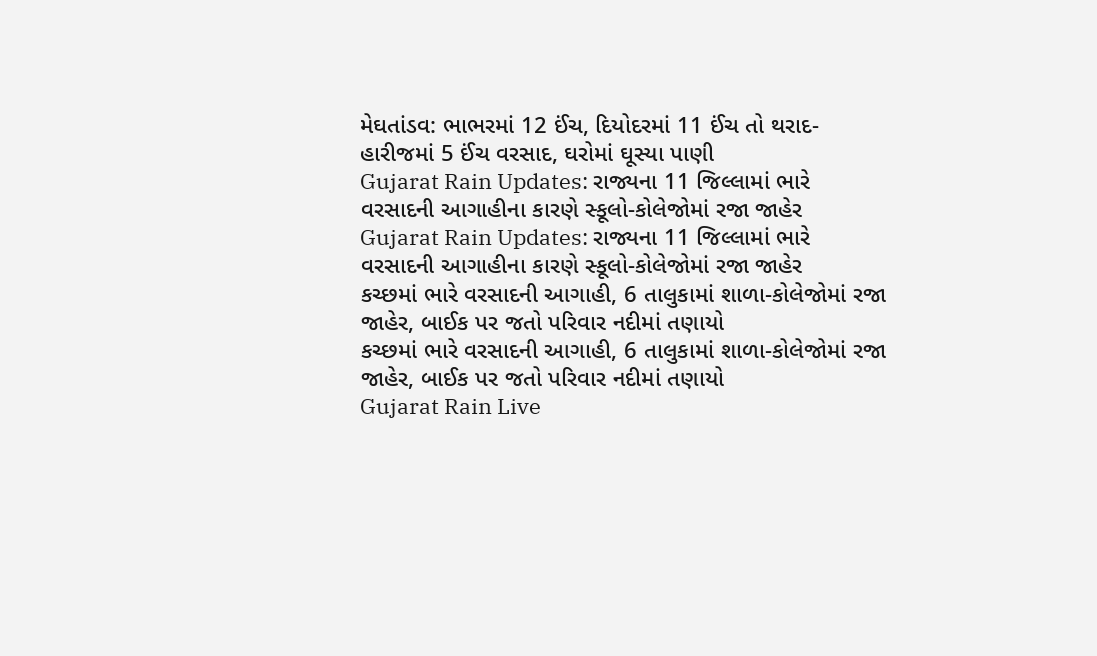મેઘતાંડવ: ભાભરમાં 12 ઈંચ, દિયોદરમાં 11 ઈંચ તો થરાદ-હારીજમાં 5 ઈંચ વરસાદ, ઘરોમાં ઘૂસ્યા પાણી
Gujarat Rain Updates: રાજ્યના 11 જિલ્લામાં ભારે વરસાદની આગાહીના કારણે સ્કૂલો-કોલેજોમાં રજા જાહેર
Gujarat Rain Updates: રાજ્યના 11 જિલ્લામાં ભારે વરસાદની આગાહીના કારણે સ્કૂલો-કોલેજોમાં રજા જાહેર
કચ્છમાં ભારે વરસાદની આગાહી, 6 તાલુકામાં શાળા-કોલેજોમાં રજા જાહેર, બાઈક પર જતો પરિવાર નદીમાં તણાયો
કચ્છમાં ભારે વરસાદની આગાહી, 6 તાલુકામાં શાળા-કોલેજોમાં રજા જાહેર, બાઈક પર જતો પરિવાર નદીમાં તણાયો
Gujarat Rain Live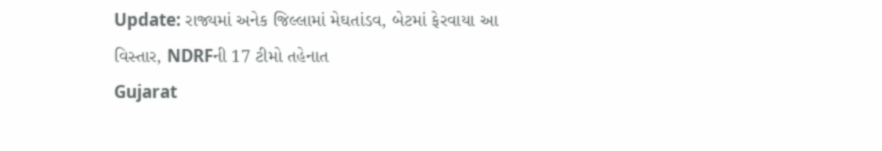Update: રાજ્યમાં અનેક જિલ્લામાં મેઘતાંડવ, બેટમાં ફેરવાયા આ વિસ્તાર, NDRFની 17 ટીમો તહેનાત
Gujarat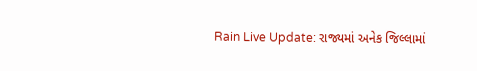Rain Live Update: રાજ્યમાં અનેક જિલ્લામાં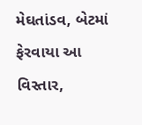મેઘતાંડવ, બેટમાં ફેરવાયા આ વિસ્તાર,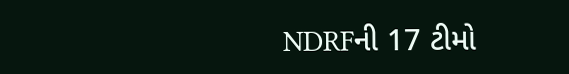NDRFની 17 ટીમો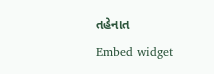તહેનાત
Embed widget